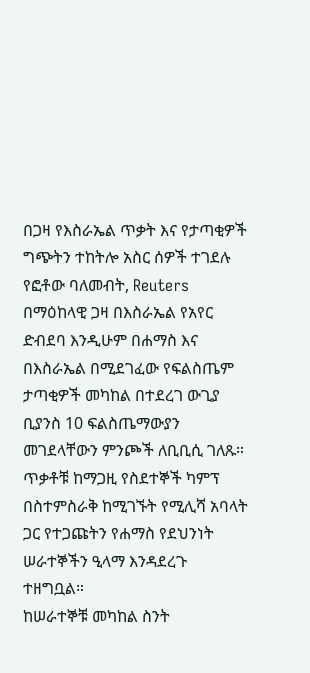በጋዛ የእስራኤል ጥቃት እና የታጣቂዎች ግጭትን ተከትሎ አስር ሰዎች ተገደሉ
የፎቶው ባለመብት, Reuters
በማዕከላዊ ጋዛ በእስራኤል የአየር ድብደባ እንዲሁም በሐማስ እና በእስራኤል በሚደገፈው የፍልስጤም ታጣቂዎች መካከል በተደረገ ውጊያ ቢያንስ 10 ፍልስጤማውያን መገደላቸውን ምንጮች ለቢቢሲ ገለጹ።
ጥቃቶቹ ከማጋዚ የስደተኞች ካምፕ በስተምስራቅ ከሚገኙት የሚሊሻ አባላት ጋር የተጋጩትን የሐማስ የደህንነት ሠራተኞችን ዒላማ እንዳደረጉ ተዘግቧል።
ከሠራተኞቹ መካከል ስንት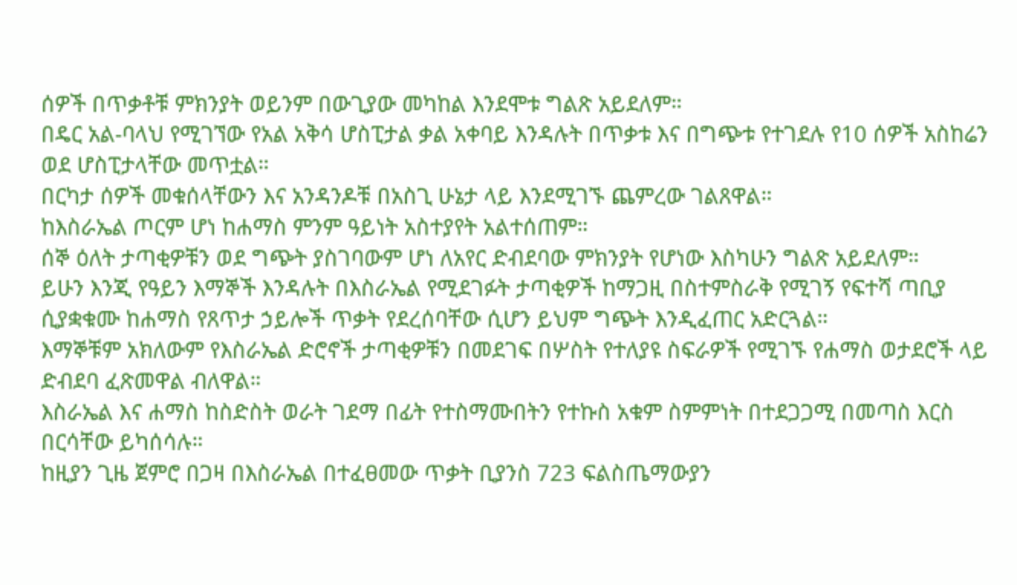ሰዎች በጥቃቶቹ ምክንያት ወይንም በውጊያው መካከል እንደሞቱ ግልጽ አይደለም።
በዴር አል-ባላህ የሚገኘው የአል አቅሳ ሆስፒታል ቃል አቀባይ እንዳሉት በጥቃቱ እና በግጭቱ የተገደሉ የ10 ሰዎች አስከሬን ወደ ሆስፒታላቸው መጥቷል።
በርካታ ሰዎች መቁሰላቸውን እና አንዳንዶቹ በአስጊ ሁኔታ ላይ እንደሚገኙ ጨምረው ገልጸዋል።
ከእስራኤል ጦርም ሆነ ከሐማስ ምንም ዓይነት አስተያየት አልተሰጠም።
ሰኞ ዕለት ታጣቂዎቹን ወደ ግጭት ያስገባውም ሆነ ለአየር ድብደባው ምክንያት የሆነው እስካሁን ግልጽ አይደለም።
ይሁን እንጂ የዓይን እማኞች እንዳሉት በእስራኤል የሚደገፉት ታጣቂዎች ከማጋዚ በስተምስራቅ የሚገኝ የፍተሻ ጣቢያ ሲያቋቁሙ ከሐማስ የጸጥታ ኃይሎች ጥቃት የደረሰባቸው ሲሆን ይህም ግጭት እንዲፈጠር አድርጓል።
እማኞቹም አክለውም የእስራኤል ድሮኖች ታጣቂዎቹን በመደገፍ በሦስት የተለያዩ ስፍራዎች የሚገኙ የሐማስ ወታደሮች ላይ ድብደባ ፈጽመዋል ብለዋል።
እስራኤል እና ሐማስ ከስድስት ወራት ገደማ በፊት የተስማሙበትን የተኩስ አቁም ስምምነት በተደጋጋሚ በመጣስ እርስ በርሳቸው ይካሰሳሉ።
ከዚያን ጊዜ ጀምሮ በጋዛ በእስራኤል በተፈፀመው ጥቃት ቢያንስ 723 ፍልስጤማውያን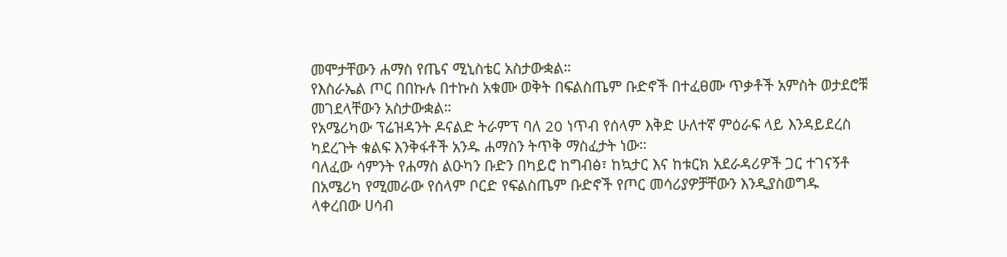መሞታቸውን ሐማስ የጤና ሚኒስቴር አስታውቋል።
የእስራኤል ጦር በበኩሉ በተኩስ አቁሙ ወቅት በፍልስጤም ቡድኖች በተፈፀሙ ጥቃቶች አምስት ወታደሮቹ መገደላቸውን አስታውቋል።
የአሜሪካው ፕሬዝዳንት ዶናልድ ትራምፕ ባለ 20 ነጥብ የሰላም እቅድ ሁለተኛ ምዕራፍ ላይ እንዳይደረስ ካደረጉት ቁልፍ እንቅፋቶች አንዱ ሐማስን ትጥቅ ማስፈታት ነው።
ባለፈው ሳምንት የሐማስ ልዑካን ቡድን በካይሮ ከግብፅ፣ ከኳታር እና ከቱርክ አደራዳሪዎች ጋር ተገናኝቶ በአሜሪካ የሚመራው የሰላም ቦርድ የፍልስጤም ቡድኖች የጦር መሳሪያዎቻቸውን እንዲያስወግዱ ላቀረበው ሀሳብ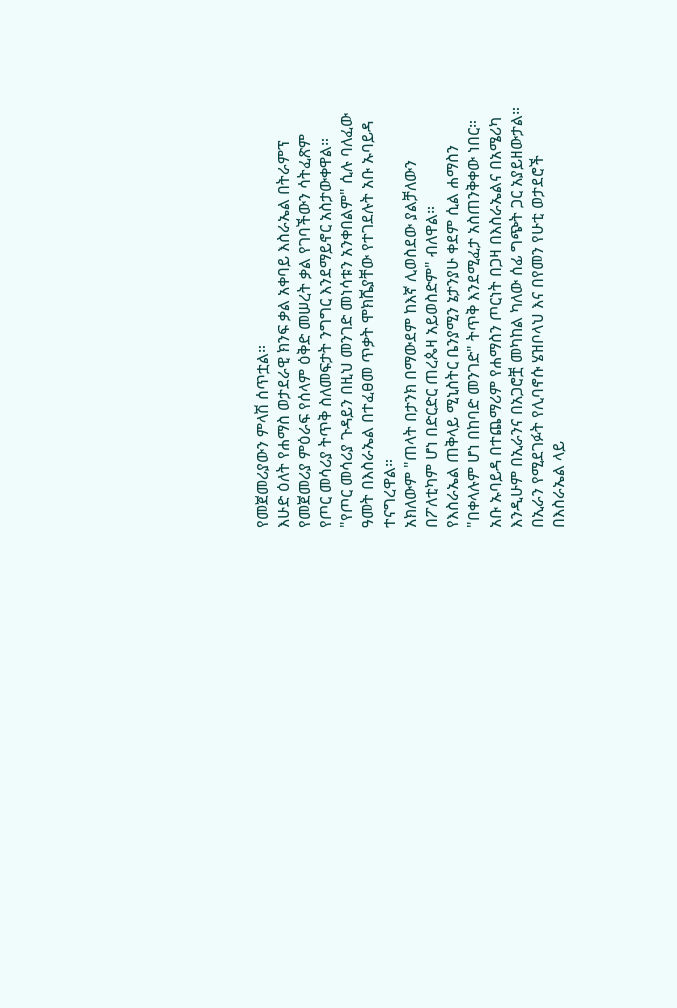የመጀመሪያውን ምላሽ ሰጥቷል።
እሁድ ዕለት የሐማስ ወታደራዊ ክንፍ ቃል አቀባይ እስራኤል በትራምፕ የመጀመሪያ ምዕራፍ የሰላም ዕቅድ መሠረት ቃል የገባችውን ሳትፈጽም የጦር መሳሪያ ትጥቅ ስለመፍታት ንግግር እንደማይኖር አስታውቀዋል።
"የጦር መሳሪያ ጉዳይን በዚህ መንገድ መነሳቱን አንቀበልም" ሲሉ ባለፈው ዓመት በእስራኤል በተፈፀመ ጥቃት ሞክሼያቸው የተገደሉት አቡ ኡባይዳ ተናግረዋል።
አክለውም "ጠላት በታንክ በማውደም ከእኛ ሊወስደው ያልቻለውን በፖለቲካም ሆነ በድርድር ጠረጴዛ አይወስድም" ብለዋል።
የእስራኤል ጠቅላይ ሚኒስትር ቤንያሚን ኔታንያሁ ቀደም ሲል ሐማስን "በቀላሉም ሆነ በከባድ መንገድ" ትጥቅ እንደሚፈታ አስጠንቅቀው ነበር።
አቡ ኡባይዳ በተጨማሪም የሐማስን ጦርነት በጋዛ በእስራኤልና በአሜሪካ እንዲሁም በኢራንና በአጋሮቿ መካከል ካለው ሰፊ ግጭት ጋር አያይዘውታል።
በኢራን የሚደገፉት የሊባኖሱ ሄዝቦላህ እና በየመን የሁቲ ወታደሮች በእስራኤል ላይ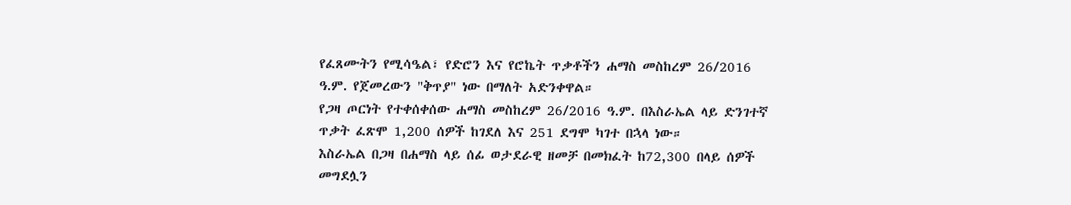የፈጸሙትን የሚሳዔል፣ የድሮን እና የሮኬት ጥቃቶችን ሐማስ መስከረም 26/2016 ዓ.ም. የጀመረውን "ቅጥያ" ነው በማለት አድንቀዋል።
የጋዛ ጦርነት የተቀሰቀሰው ሐማስ መስከረም 26/2016 ዓ.ም. በእስራኤል ላይ ድንገተኛ ጥቃት ፈጽሞ 1,200 ሰዎች ከገደለ እና 251 ደግሞ ካገተ በኋላ ነው።
እስራኤል በጋዛ በሐማስ ላይ ሰፊ ወታደራዊ ዘመቻ በመክፈት ከ72,300 በላይ ሰዎች መግደሏን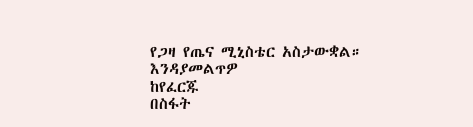የጋዛ የጤና ሚኒስቴር አስታውቋል።
እንዳያመልጥዎ
ከየፈርጁ
በስፋት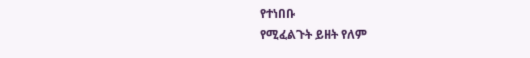የተነበቡ
የሚፈልጉት ይዘት የለም